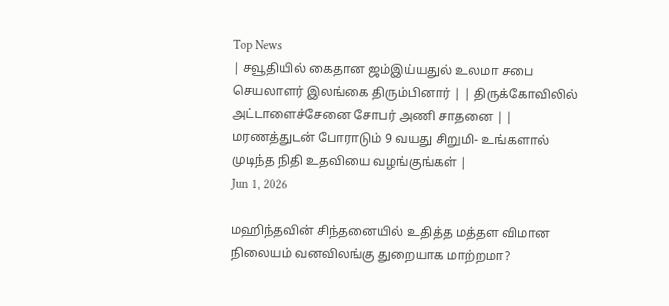Top News
| சவூதியில் கைதான ஜம்இய்யதுல் உலமா சபை செயலாளர் இலங்கை திரும்பினார் | | திருக்கோவிலில் அட்டாளைச்சேனை சோபர் அணி சாதனை | | மரணத்துடன் போராடும் 9 வயது சிறுமி- உங்களால் முடிந்த நிதி உதவியை வழங்குங்கள் |
Jun 1, 2026

மஹிந்தவின் சிந்தனையில் உதித்த மத்தள விமான நிலையம் வனவிலங்கு துறையாக மாற்றமா?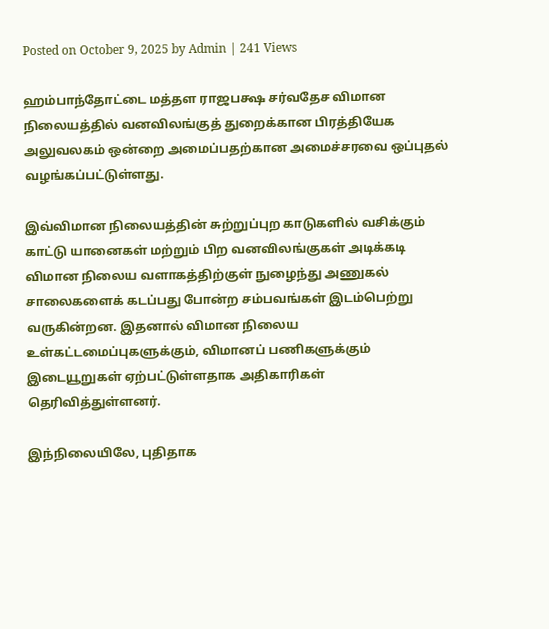Posted on October 9, 2025 by Admin | 241 Views

ஹம்பாந்தோட்டை மத்தள ராஜபக்ஷ சர்வதேச விமான நிலையத்தில் வனவிலங்குத் துறைக்கான பிரத்தியேக அலுவலகம் ஒன்றை அமைப்பதற்கான அமைச்சரவை ஒப்புதல் வழங்கப்பட்டுள்ளது.

இவ்விமான நிலையத்தின் சுற்றுப்புற காடுகளில் வசிக்கும் காட்டு யானைகள் மற்றும் பிற வனவிலங்குகள் அடிக்கடி விமான நிலைய வளாகத்திற்குள் நுழைந்து அணுகல் சாலைகளைக் கடப்பது போன்ற சம்பவங்கள் இடம்பெற்று வருகின்றன. இதனால் விமான நிலைய உள்கட்டமைப்புகளுக்கும், விமானப் பணிகளுக்கும் இடையூறுகள் ஏற்பட்டுள்ளதாக அதிகாரிகள் தெரிவித்துள்ளனர்.

இந்நிலையிலே, புதிதாக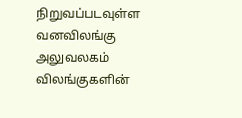நிறுவப்படவுள்ள வனவிலங்கு அலுவலகம் விலங்குகளின்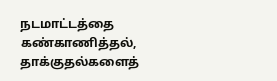நடமாட்டத்தை கண்காணித்தல், தாக்குதல்களைத்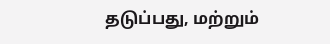தடுப்பது, மற்றும்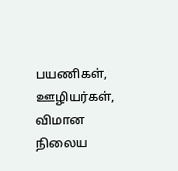பயணிகள், ஊழியர்கள், விமான நிலைய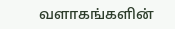வளாகங்களின்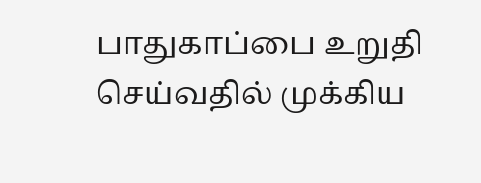பாதுகாப்பை உறுதி செய்வதில் முக்கிய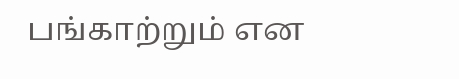பங்காற்றும் என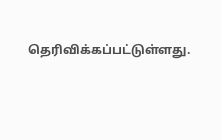தெரிவிக்கப்பட்டுள்ளது.